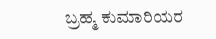ಬ್ರಹ್ಮ ಕುಮಾರಿಯರ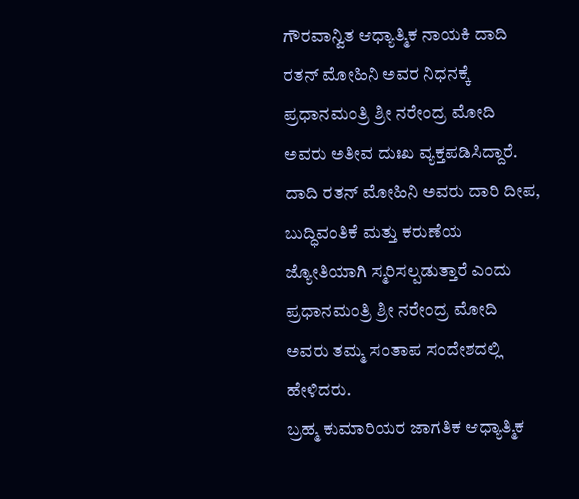ಗೌರವಾನ್ವಿತ ಆಧ್ಯಾತ್ಮಿಕ ನಾಯಕಿ ದಾದಿ ರತನ್ ಮೋಹಿನಿ ಅವರ ನಿಧನಕ್ಕೆ ಪ್ರಧಾನಮಂತ್ರಿ ಶ್ರೀ ನರೇಂದ್ರ ಮೋದಿ ಅವರು ಅತೀವ ದುಃಖ ವ್ಯಕ್ತಪಡಿಸಿದ್ದಾರೆ. ದಾದಿ ರತನ್ ಮೋಹಿನಿ ಅವರು ದಾರಿ ದೀಪ, ಬುದ್ಧಿವಂತಿಕೆ ಮತ್ತು ಕರುಣೆಯ ಜ್ಯೋತಿಯಾಗಿ ಸ್ಮರಿಸಲ್ಪಡುತ್ತಾರೆ ಎಂದು ಪ್ರಧಾನಮಂತ್ರಿ ಶ್ರೀ ನರೇಂದ್ರ ಮೋದಿ ಅವರು ತಮ್ಮ ಸಂತಾಪ ಸಂದೇಶದಲ್ಲಿ ಹೇಳಿದರು.
ಬ್ರಹ್ಮ ಕುಮಾರಿಯರ ಜಾಗತಿಕ ಆಧ್ಯಾತ್ಮಿಕ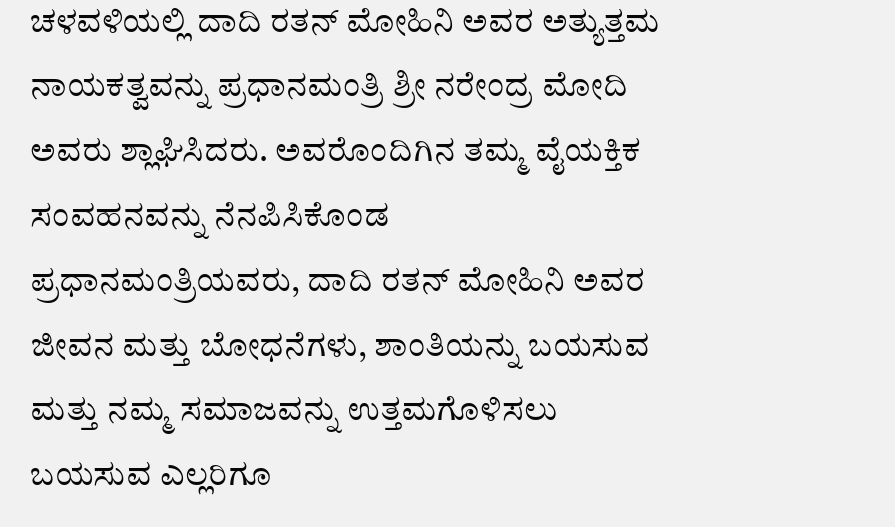ಚಳವಳಿಯಲ್ಲಿ ದಾದಿ ರತನ್ ಮೋಹಿನಿ ಅವರ ಅತ್ಯುತ್ತಮ ನಾಯಕತ್ವವನ್ನು ಪ್ರಧಾನಮಂತ್ರಿ ಶ್ರೀ ನರೇಂದ್ರ ಮೋದಿ ಅವರು ಶ್ಲಾಘಿಸಿದರು. ಅವರೊಂದಿಗಿನ ತಮ್ಮ ವೈಯಕ್ತಿಕ ಸಂವಹನವನ್ನು ನೆನಪಿಸಿಕೊಂಡ ಪ್ರಧಾನಮಂತ್ರಿಯವರು, ದಾದಿ ರತನ್ ಮೋಹಿನಿ ಅವರ ಜೀವನ ಮತ್ತು ಬೋಧನೆಗಳು, ಶಾಂತಿಯನ್ನು ಬಯಸುವ ಮತ್ತು ನಮ್ಮ ಸಮಾಜವನ್ನು ಉತ್ತಮಗೊಳಿಸಲು ಬಯಸುವ ಎಲ್ಲರಿಗೂ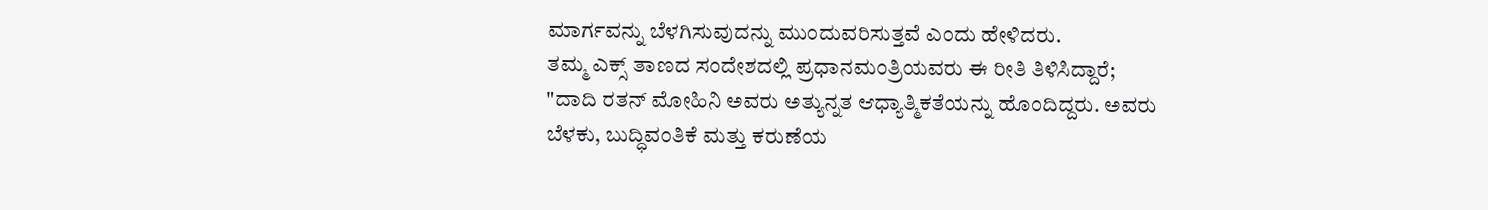ಮಾರ್ಗವನ್ನು ಬೆಳಗಿಸುವುದನ್ನು ಮುಂದುವರಿಸುತ್ತವೆ ಎಂದು ಹೇಳಿದರು.
ತಮ್ಮ ಎಕ್ಸ್ ತಾಣದ ಸಂದೇಶದಲ್ಲಿ ಪ್ರಧಾನಮಂತ್ರಿಯವರು ಈ ರೀತಿ ತಿಳಿಸಿದ್ದಾರೆ;
"ದಾದಿ ರತನ್ ಮೋಹಿನಿ ಅವರು ಅತ್ಯುನ್ನತ ಆಧ್ಯಾತ್ಮಿಕತೆಯನ್ನು ಹೊಂದಿದ್ದರು. ಅವರು ಬೆಳಕು, ಬುದ್ಧಿವಂತಿಕೆ ಮತ್ತು ಕರುಣೆಯ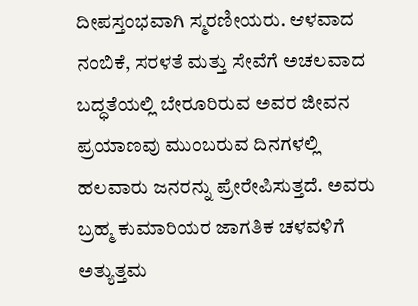ದೀಪಸ್ತಂಭವಾಗಿ ಸ್ಮರಣೀಯರು. ಆಳವಾದ ನಂಬಿಕೆ, ಸರಳತೆ ಮತ್ತು ಸೇವೆಗೆ ಅಚಲವಾದ ಬದ್ಧತೆಯಲ್ಲಿ ಬೇರೂರಿರುವ ಅವರ ಜೀವನ ಪ್ರಯಾಣವು ಮುಂಬರುವ ದಿನಗಳಲ್ಲಿ ಹಲವಾರು ಜನರನ್ನು ಪ್ರೇರೇಪಿಸುತ್ತದೆ. ಅವರು ಬ್ರಹ್ಮ ಕುಮಾರಿಯರ ಜಾಗತಿಕ ಚಳವಳಿಗೆ ಅತ್ಯುತ್ತಮ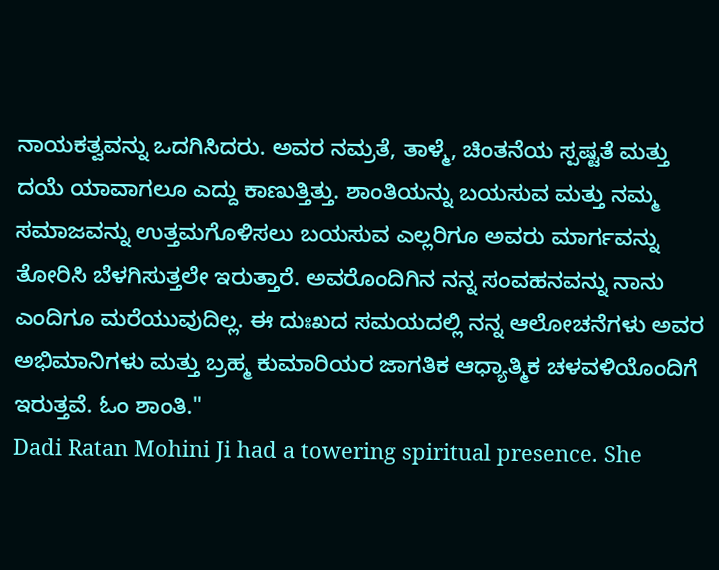ನಾಯಕತ್ವವನ್ನು ಒದಗಿಸಿದರು. ಅವರ ನಮ್ರತೆ, ತಾಳ್ಮೆ, ಚಿಂತನೆಯ ಸ್ಪಷ್ಟತೆ ಮತ್ತು ದಯೆ ಯಾವಾಗಲೂ ಎದ್ದು ಕಾಣುತ್ತಿತ್ತು. ಶಾಂತಿಯನ್ನು ಬಯಸುವ ಮತ್ತು ನಮ್ಮ ಸಮಾಜವನ್ನು ಉತ್ತಮಗೊಳಿಸಲು ಬಯಸುವ ಎಲ್ಲರಿಗೂ ಅವರು ಮಾರ್ಗವನ್ನು ತೋರಿಸಿ ಬೆಳಗಿಸುತ್ತಲೇ ಇರುತ್ತಾರೆ. ಅವರೊಂದಿಗಿನ ನನ್ನ ಸಂವಹನವನ್ನು ನಾನು ಎಂದಿಗೂ ಮರೆಯುವುದಿಲ್ಲ. ಈ ದುಃಖದ ಸಮಯದಲ್ಲಿ ನನ್ನ ಆಲೋಚನೆಗಳು ಅವರ ಅಭಿಮಾನಿಗಳು ಮತ್ತು ಬ್ರಹ್ಮ ಕುಮಾರಿಯರ ಜಾಗತಿಕ ಆಧ್ಯಾತ್ಮಿಕ ಚಳವಳಿಯೊಂದಿಗೆ ಇರುತ್ತವೆ. ಓಂ ಶಾಂತಿ."
Dadi Ratan Mohini Ji had a towering spiritual presence. She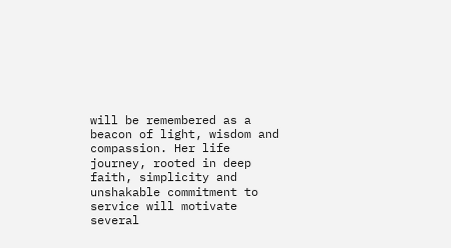will be remembered as a beacon of light, wisdom and compassion. Her life journey, rooted in deep faith, simplicity and unshakable commitment to service will motivate several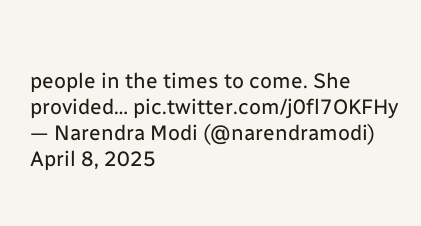people in the times to come. She provided… pic.twitter.com/j0fl7OKFHy
— Narendra Modi (@narendramodi) April 8, 2025